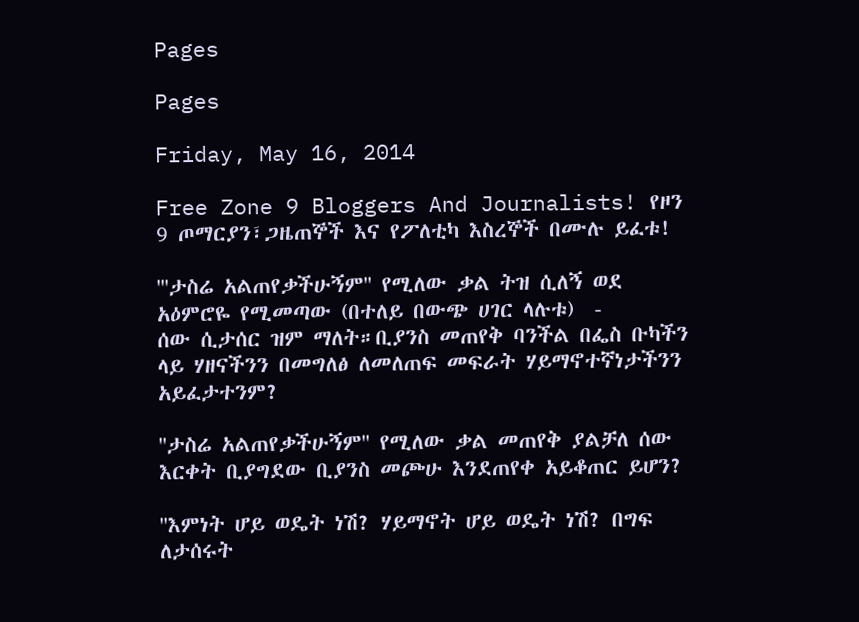Pages

Pages

Friday, May 16, 2014

Free Zone 9 Bloggers And Journalists! የዞን 9 ጦማርያን፣ጋዜጠኞች እና የፖለቲካ እስረኞች በሙሉ ይፈቱ!

'''ታስሬ አልጠየቃችሁኝም'' የሚለው ቃል ትዝ ሲለኝ ወደ አዕምሮዬ የሚመጣው (በተለይ በውጭ ሀገር ላሉቱ)  -
ሰው ሲታሰር ዝም ማለት።ቢያንስ መጠየቅ ባንችል በፌስ ቡካችን ላይ ሃዘናችንን በመግለፅ ለመለጠፍ መፍራት ሃይማኖተኛነታችንን አይፈታተንም?

''ታስሬ አልጠየቃችሁኝም'' የሚለው ቃል መጠየቅ ያልቻለ ሰው እርቀት ቢያግደው ቢያንስ መጮሁ እንደጠየቀ አይቆጠር ይሆን?

''እምነት ሆይ ወዴት ነሽ? ሃይማኖት ሆይ ወዴት ነሽ? በግፍ ለታሰሩት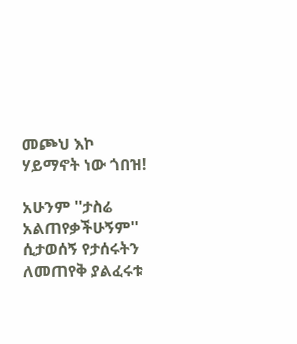መጮህ እኮ ሃይማኖት ነው ጎበዝ!

አሁንም ''ታስሬ አልጠየቃችሁኝም'' ሲታወሰኝ የታሰሩትን ለመጠየቅ ያልፈሩቱ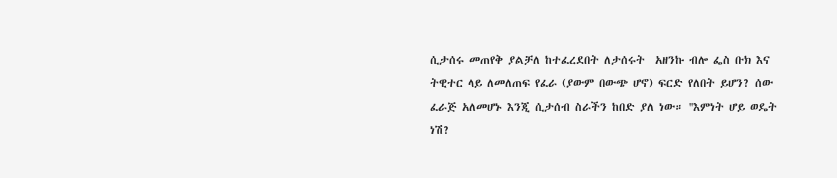ሲታሰሩ መጠየቅ ያልቻለ ከተፈረደበት ለታሰሩት  አዘንኩ ብሎ ፌስ ቡክ እና ትዊተር ላይ ለመለጠፍ የፈራ (ያውም በውጭ ሆኖ) ፍርድ የለበት ይሆን? ሰው ፈራጅ አለመሆኑ እንጂ ሲታሰብ ስራችን ከበድ ያለ ነው። ''እምነት ሆይ ወዴት ነሽ?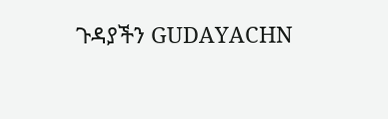ጉዳያችን GUDAYACHN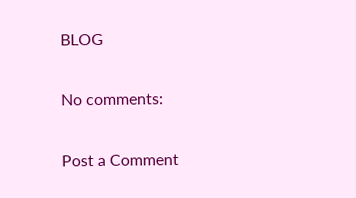BLOG

No comments:

Post a Comment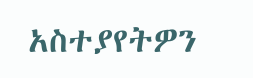አስተያየትዎን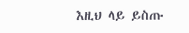እዚህ ላይ ይስጡ